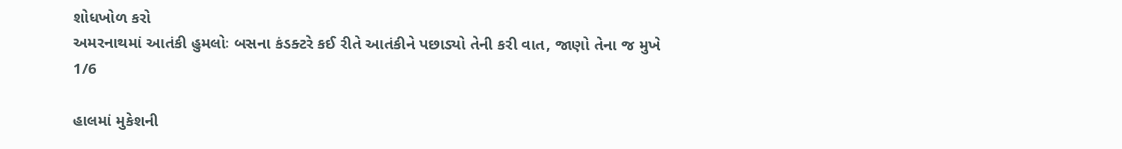શોધખોળ કરો
અમરનાથમાં આતંકી હુમલોઃ બસના કંડક્ટરે કઈ રીતે આતંકીને પછાડ્યો તેની કરી વાત, જાણો તેના જ મુખે
1/6

હાલમાં મુકેશની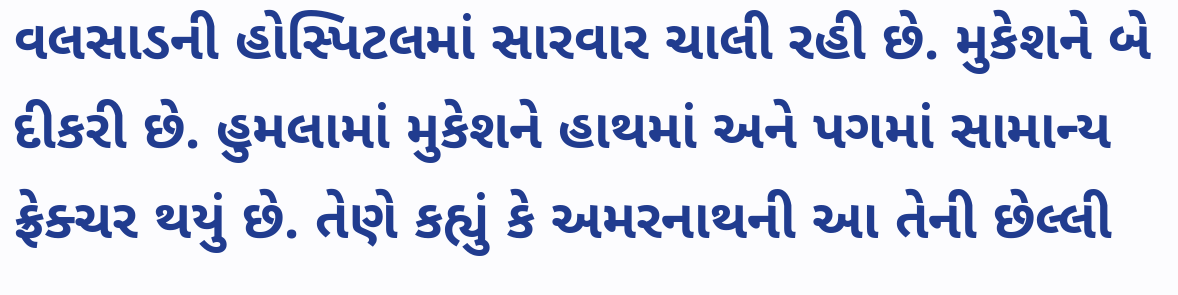વલસાડની હોસ્પિટલમાં સારવાર ચાલી રહી છે. મુકેશને બે દીકરી છે. હુમલામાં મુકેશને હાથમાં અને પગમાં સામાન્ય ફ્રેક્ચર થયું છે. તેણે કહ્યું કે અમરનાથની આ તેની છેલ્લી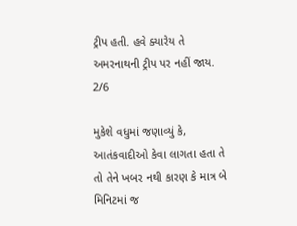ટ્રીપ હતી. હવે ક્યારેય તે અમરનાથની ટ્રીપ પર નહીં જાય.
2/6

મુકેશે વધુમાં જણાવ્યું કે, આતંકવાદીઓ કેવા લાગતા હતા તે તો તેને ખબર નથી કારણ કે માત્ર બે મિનિટમાં જ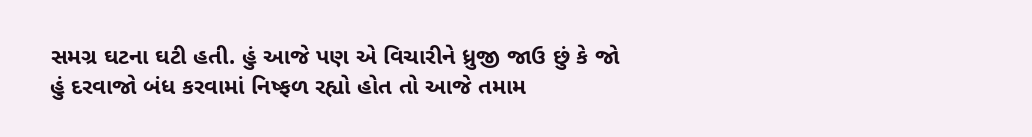સમગ્ર ઘટના ઘટી હતી. હું આજે પણ એ વિચારીને ધ્રુજી જાઉ છું કે જો હું દરવાજો બંધ કરવામાં નિષ્ફળ રહ્યો હોત તો આજે તમામ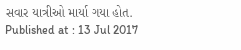સવાર યાત્રીઓ માર્યા ગયા હોત.
Published at : 13 Jul 2017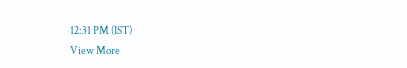12:31 PM (IST)
View More